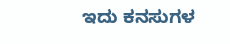ಇದು ಕನಸುಗಳ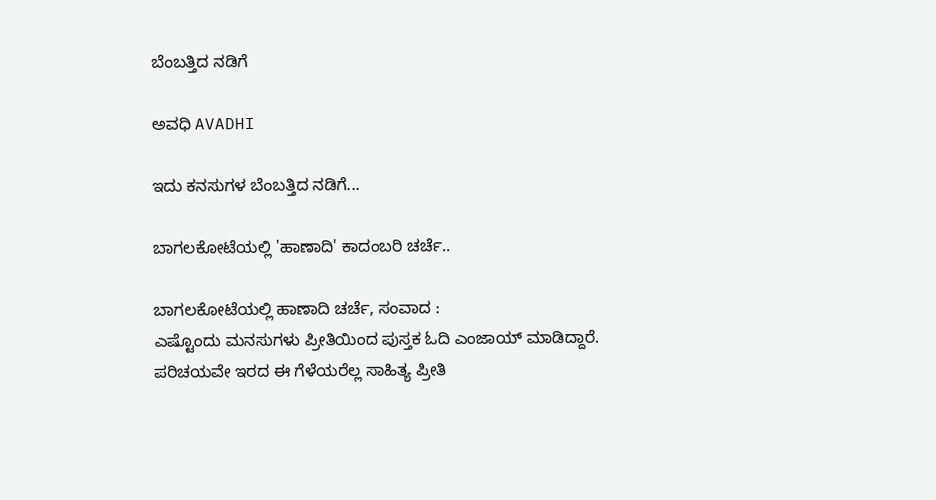ಬೆಂಬತ್ತಿದ ನಡಿಗೆ‍

ಅವಧಿ AVADHI

ಇದು ಕನಸುಗಳ ಬೆಂಬತ್ತಿದ ನಡಿಗೆ...

ಬಾಗಲಕೋಟೆಯಲ್ಲಿ 'ಹಾಣಾದಿ' ಕಾದಂಬರಿ ಚರ್ಚೆ..

ಬಾಗಲಕೋಟೆಯಲ್ಲಿ ಹಾಣಾದಿ ಚರ್ಚೆ, ಸಂವಾದ :
ಎಷ್ಟೊಂದು ಮನಸುಗಳು ಪ್ರೀತಿಯಿಂದ ಪುಸ್ತಕ ಓದಿ ಎಂಜಾಯ್ ಮಾಡಿದ್ದಾರೆ. ಪರಿಚಯವೇ ಇರದ ಈ ಗೆಳೆಯರೆಲ್ಲ ಸಾಹಿತ್ಯ ಪ್ರೀತಿ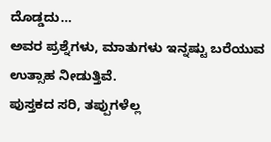ದೊಡ್ಡದು…
ಅವರ ಪ್ರಶ್ನೆಗಳು, ಮಾತುಗಳು ಇನ್ನಷ್ಟು ಬರೆಯುವ ಉತ್ಸಾಹ ನೀಡುತ್ತಿವೆ.
ಪುಸ್ತಕದ ಸರಿ, ತಪ್ಪುಗಳೆಲ್ಲ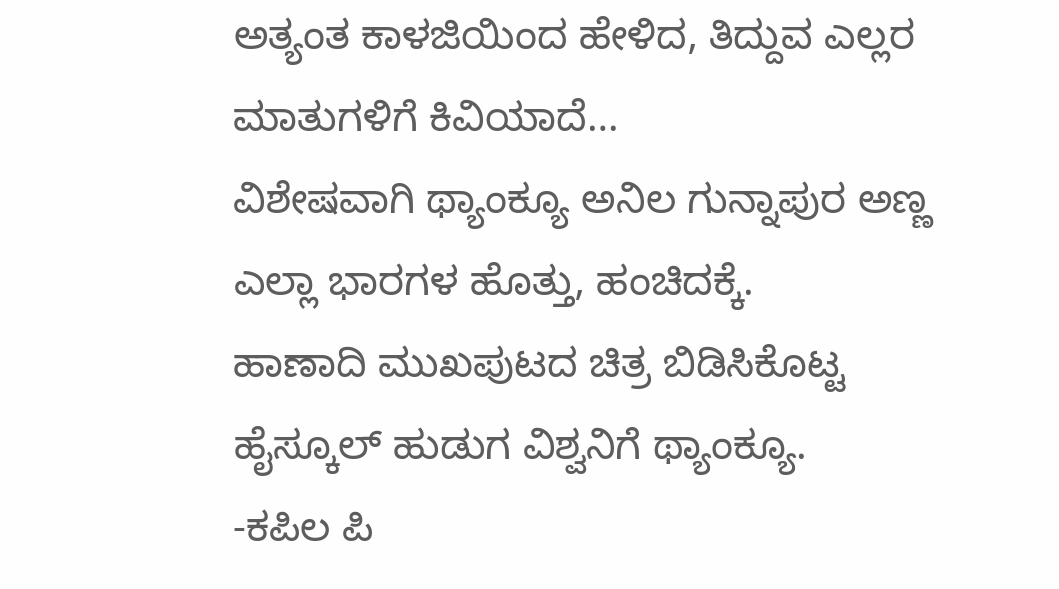ಅತ್ಯಂತ ಕಾಳಜಿಯಿಂದ ಹೇಳಿದ, ತಿದ್ದುವ ಎಲ್ಲರ ಮಾತುಗಳಿಗೆ ಕಿವಿಯಾದೆ…
ವಿಶೇಷವಾಗಿ ಥ್ಯಾಂಕ್ಯೂ ಅನಿಲ ಗುನ್ನಾಪುರ ಅಣ್ಣ ಎಲ್ಲಾ ಭಾರಗಳ ಹೊತ್ತು, ಹಂಚಿದಕ್ಕೆ.
ಹಾಣಾದಿ ಮುಖಪುಟದ ಚಿತ್ರ ಬಿಡಿಸಿಕೊಟ್ಟ ಹೈಸ್ಕೂಲ್ ಹುಡುಗ ವಿಶ್ವನಿಗೆ ಥ್ಯಾಂಕ್ಯೂ.
-ಕಪಿಲ ಪಿ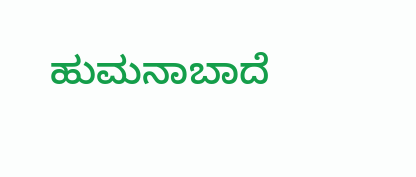ಹುಮನಾಬಾದೆ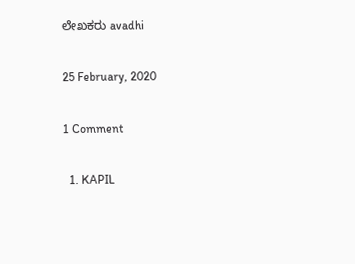ಲೇಖಕರು avadhi

25 February, 2020

1 Comment

  1. KAPIL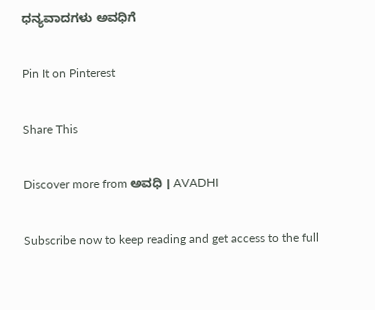ಧನ್ಯವಾದಗಳು ಅವಧಿಗೆ

Pin It on Pinterest

Share This

Discover more from ಅವಧಿ । AVADHI

Subscribe now to keep reading and get access to the full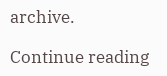archive.

Continue reading